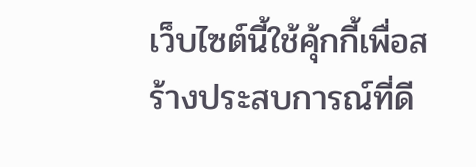เว็บไซต์นี้ใช้คุ้กกี้เพื่อสร้างประสบการณ์ที่ดี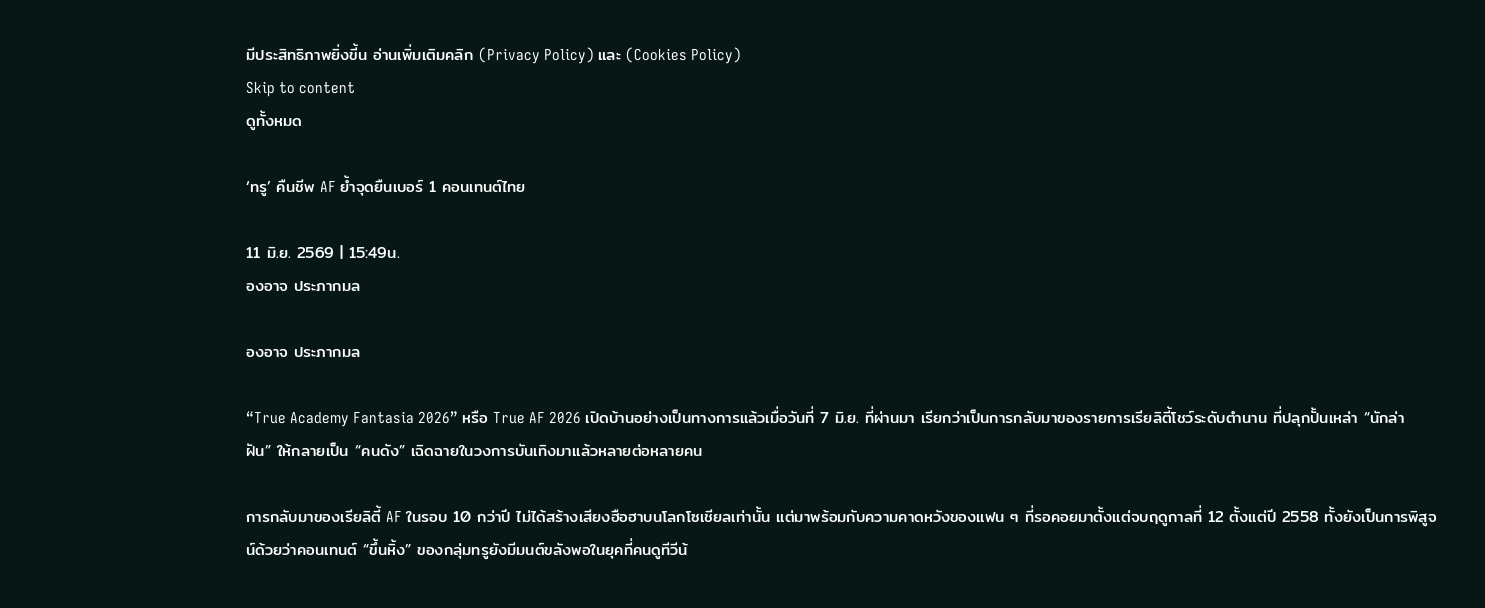มีประสิทธิภาพยิ่งขี้น อ่านเพิ่มเติมคลิก (Privacy Policy) และ (Cookies Policy)
Skip to content
ดูทั้งหมด

‘ทรู’ คืนชีพ AF ย้ำจุดยืนเบอร์ 1 คอนเทนต์ไทย

11 มิ.ย. 2569 | 15:49น.
องอาจ ประภากมล

องอาจ ประภากมล

“True Academy Fantasia 2026” หรือ True AF 2026 เปิดบ้านอย่างเป็นทางการแล้วเมื่อวันที่ 7 มิ.ย. ที่ผ่านมา เรียกว่าเป็นการกลับมาของรายการเรียลิตี้โชว์ระดับตำนาน ที่ปลุกปั้นเหล่า “นักล่าฝัน” ให้กลายเป็น “คนดัง” เฉิดฉายในวงการบันเทิงมาแล้วหลายต่อหลายคน

การกลับมาของเรียลิตี้ AF ในรอบ 10 กว่าปี ไม่ได้สร้างเสียงฮือฮาบนโลกโซเชียลเท่านั้น แต่มาพร้อมกับความคาดหวังของแฟน ๆ ที่รอคอยมาตั้งแต่จบฤดูกาลที่ 12 ตั้งแต่ปี 2558 ทั้งยังเป็นการพิสูจน์ด้วยว่าคอนเทนต์ “ขึ้นหิ้ง” ของกลุ่มทรูยังมีมนต์ขลังพอในยุคที่คนดูทีวีน้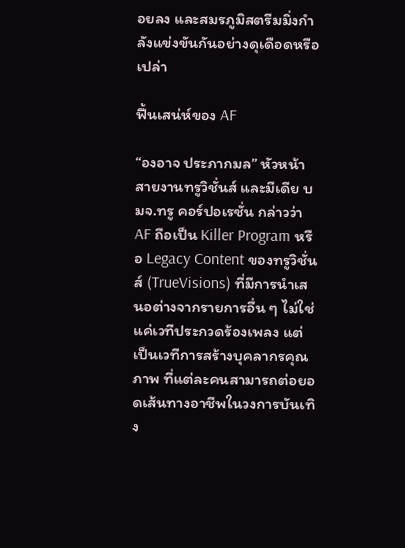อยลง และสมรภูมิสตรีมมิ่งกำลังแข่งขันกันอย่างดุเดือดหรือเปล่า

ฟื้นเสน่ห์ของ AF

“องอาจ ประภากมล” หัวหน้าสายงานทรูวิชั่นส์ และมีเดีย บมจ.ทรู คอร์ปอเรชั่น กล่าวว่า AF ถือเป็น Killer Program หรือ Legacy Content ของทรูวิชั่นส์ (TrueVisions) ที่มีการนำเสนอต่างจากรายการอื่น ๆ ไม่ใช่แค่เวทีประกวดร้องเพลง แต่เป็นเวทีการสร้างบุคลากรคุณภาพ ที่แต่ละคนสามารถต่อยอดเส้นทางอาชีพในวงการบันเทิง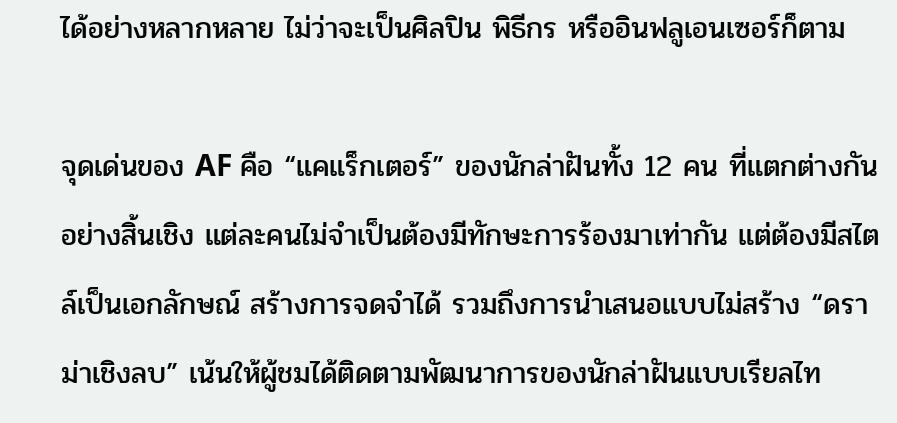ได้อย่างหลากหลาย ไม่ว่าจะเป็นศิลปิน พิธีกร หรืออินฟลูเอนเซอร์ก็ตาม

จุดเด่นของ AF คือ “แคแร็กเตอร์” ของนักล่าฝันทั้ง 12 คน ที่แตกต่างกันอย่างสิ้นเชิง แต่ละคนไม่จำเป็นต้องมีทักษะการร้องมาเท่ากัน แต่ต้องมีสไตล์เป็นเอกลักษณ์ สร้างการจดจำได้ รวมถึงการนำเสนอแบบไม่สร้าง “ดราม่าเชิงลบ” เน้นให้ผู้ชมได้ติดตามพัฒนาการของนักล่าฝันแบบเรียลไท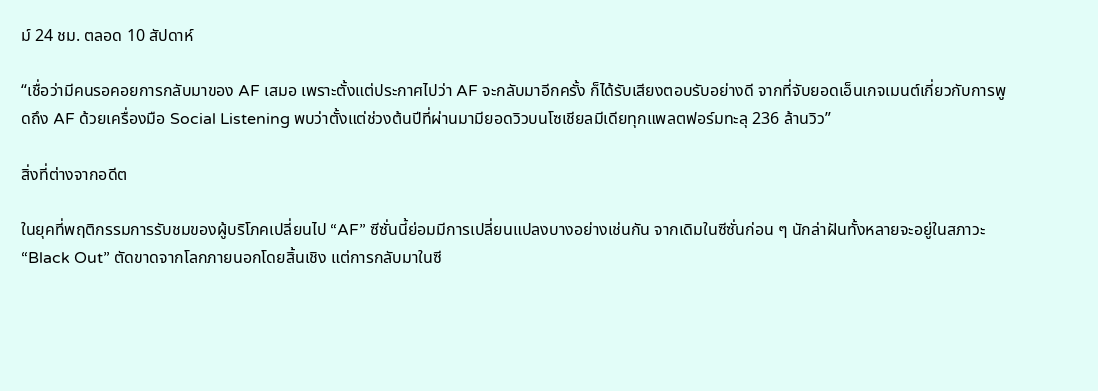ม์ 24 ชม. ตลอด 10 สัปดาห์

“เชื่อว่ามีคนรอคอยการกลับมาของ AF เสมอ เพราะตั้งแต่ประกาศไปว่า AF จะกลับมาอีกครั้ง ก็ได้รับเสียงตอบรับอย่างดี จากที่จับยอดเอ็นเกจเมนต์เกี่ยวกับการพูดถึง AF ด้วยเครื่องมือ Social Listening พบว่าตั้งแต่ช่วงต้นปีที่ผ่านมามียอดวิวบนโซเชียลมีเดียทุกแพลตฟอร์มทะลุ 236 ล้านวิว”

สิ่งที่ต่างจากอดีต

ในยุคที่พฤติกรรมการรับชมของผู้บริโภคเปลี่ยนไป “AF” ซีซั่นนี้ย่อมมีการเปลี่ยนแปลงบางอย่างเช่นกัน จากเดิมในซีซั่นก่อน ๆ นักล่าฝันทั้งหลายจะอยู่ในสภาวะ “Black Out” ตัดขาดจากโลกภายนอกโดยสิ้นเชิง แต่การกลับมาในซี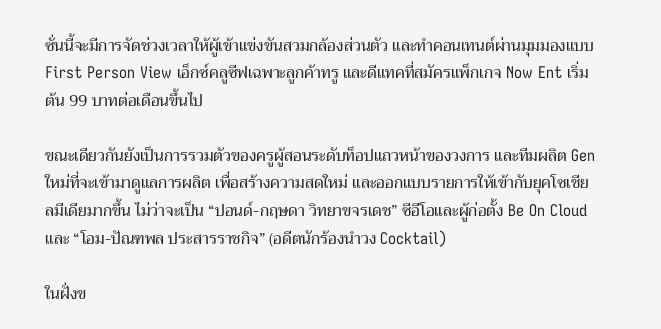ซั่นนี้จะมีการจัดช่วงเวลาให้ผู้เข้าแข่งขันสวมกล้องส่วนตัว และทำคอนเทนต์ผ่านมุมมองแบบ First Person View เอ็กซ์คลูซีฟเฉพาะลูกค้าทรู และดีแทคที่สมัครแพ็กเกจ Now Ent เริ่มต้น 99 บาทต่อเดือนขึ้นไป

ขณะเดียวกันยังเป็นการรวมตัวของครูผู้สอนระดับท็อปแถวหน้าของวงการ และทีมผลิต Gen ใหม่ที่จะเข้ามาดูแลการผลิต เพื่อสร้างความสดใหม่ และออกแบบรายการให้เข้ากับยุคโซเชียลมีเดียมากขึ้น ไม่ว่าจะเป็น “ปอนด์-กฤษดา วิทยาขจรเดช” ซีอีโอและผู้ก่อตั้ง Be On Cloud และ “โอม-ปัณฑพล ประสารราชกิจ” (อดีตนักร้องนำวง Cocktail)

ในฝั่งข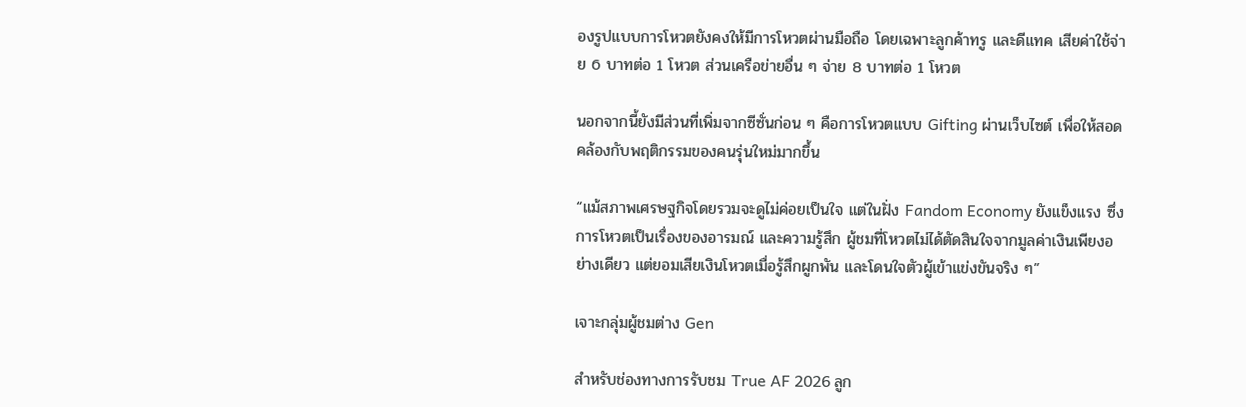องรูปแบบการโหวตยังคงให้มีการโหวตผ่านมือถือ โดยเฉพาะลูกค้าทรู และดีแทค เสียค่าใช้จ่าย 6 บาทต่อ 1 โหวต ส่วนเครือข่ายอื่น ๆ จ่าย 8 บาทต่อ 1 โหวต

นอกจากนี้ยังมีส่วนที่เพิ่มจากซีซั่นก่อน ๆ คือการโหวตแบบ Gifting ผ่านเว็บไซต์ เพื่อให้สอดคล้องกับพฤติกรรมของคนรุ่นใหม่มากขึ้น

“แม้สภาพเศรษฐกิจโดยรวมจะดูไม่ค่อยเป็นใจ แต่ในฝั่ง Fandom Economy ยังแข็งแรง ซึ่งการโหวตเป็นเรื่องของอารมณ์ และความรู้สึก ผู้ชมที่โหวตไม่ได้ตัดสินใจจากมูลค่าเงินเพียงอย่างเดียว แต่ยอมเสียเงินโหวตเมื่อรู้สึกผูกพัน และโดนใจตัวผู้เข้าแข่งขันจริง ๆ”

เจาะกลุ่มผู้ชมต่าง Gen

สำหรับช่องทางการรับชม True AF 2026 ลูก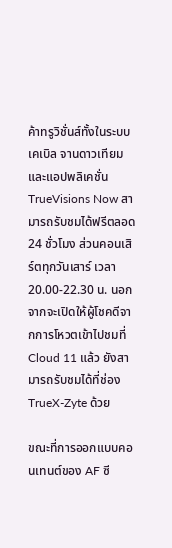ค้าทรูวิชั่นส์ทั้งในระบบเคเบิล จานดาวเทียม และแอปพลิเคชั่น TrueVisions Now สามารถรับชมได้ฟรีตลอด 24 ชั่วโมง ส่วนคอนเสิร์ตทุกวันเสาร์ เวลา 20.00-22.30 น. นอกจากจะเปิดให้ผู้โชคดีจากการโหวตเข้าไปชมที่ Cloud 11 แล้ว ยังสามารถรับชมได้ที่ช่อง TrueX-Zyte ด้วย

ขณะที่การออกแบบคอนเทนต์ของ AF ซี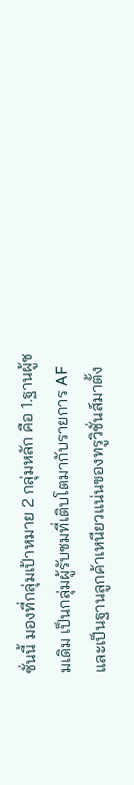ซั่นนี้ มองที่กลุ่มเป้าหมาย 2 กลุ่มหลัก คือ 1.ฐานผู้ชมเดิม เป็นกลุ่มผู้รับชมที่เติบโตมากับรายการ AF และเป็นฐานลูกค้าเหนียวแน่นของทรูวิชั่นส์มาตั้ง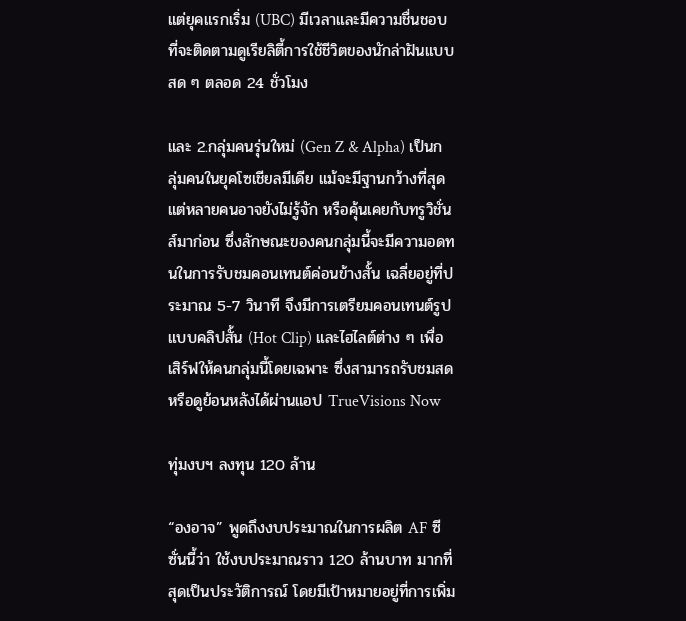แต่ยุคแรกเริ่ม (UBC) มีเวลาและมีความชื่นชอบที่จะติดตามดูเรียลิตี้การใช้ชีวิตของนักล่าฝันแบบสด ๆ ตลอด 24 ชั่วโมง

และ 2.กลุ่มคนรุ่นใหม่ (Gen Z & Alpha) เป็นกลุ่มคนในยุคโซเชียลมีเดีย แม้จะมีฐานกว้างที่สุด แต่หลายคนอาจยังไม่รู้จัก หรือคุ้นเคยกับทรูวิชั่นส์มาก่อน ซึ่งลักษณะของคนกลุ่มนี้จะมีความอดทนในการรับชมคอนเทนต์ค่อนข้างสั้น เฉลี่ยอยู่ที่ประมาณ 5-7 วินาที จึงมีการเตรียมคอนเทนต์รูปแบบคลิปสั้น (Hot Clip) และไฮไลต์ต่าง ๆ เพื่อเสิร์ฟให้คนกลุ่มนี้โดยเฉพาะ ซึ่งสามารถรับชมสดหรือดูย้อนหลังได้ผ่านแอป TrueVisions Now

ทุ่มงบฯ ลงทุน 120 ล้าน

“องอาจ” พูดถึงงบประมาณในการผลิต AF ซีซั่นนี้ว่า ใช้งบประมาณราว 120 ล้านบาท มากที่สุดเป็นประวัติการณ์ โดยมีเป้าหมายอยู่ที่การเพิ่ม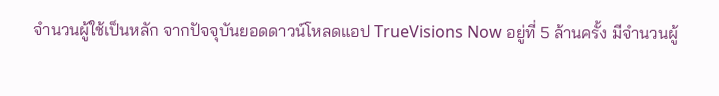จำนวนผู้ใช้เป็นหลัก จากปัจจุบันยอดดาวน์โหลดแอป TrueVisions Now อยู่ที่ 5 ล้านครั้ง มีจำนวนผู้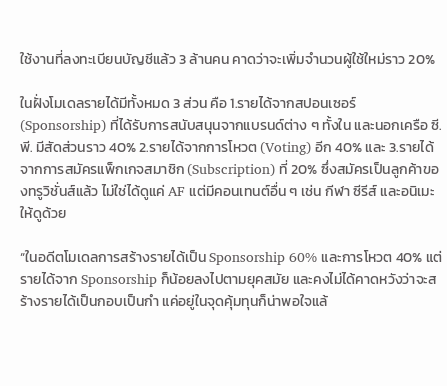ใช้งานที่ลงทะเบียนบัญชีแล้ว 3 ล้านคน คาดว่าจะเพิ่มจำนวนผู้ใช้ใหม่ราว 20%

ในฝั่งโมเดลรายได้มีทั้งหมด 3 ส่วน คือ 1.รายได้จากสปอนเซอร์ (Sponsorship) ที่ได้รับการสนับสนุนจากแบรนด์ต่าง ๆ ทั้งใน และนอกเครือ ซี.พี. มีสัดส่วนราว 40% 2.รายได้จากการโหวต (Voting) อีก 40% และ 3.รายได้จากการสมัครแพ็กเกจสมาชิก (Subscription) ที่ 20% ซึ่งสมัครเป็นลูกค้าของทรูวิชั่นส์แล้ว ไม่ใช่ได้ดูแค่ AF แต่มีคอนเทนต์อื่น ๆ เช่น กีฬา ซีรีส์ และอนิเมะให้ดูด้วย

“ในอดีตโมเดลการสร้างรายได้เป็น Sponsorship 60% และการโหวต 40% แต่รายได้จาก Sponsorship ก็น้อยลงไปตามยุคสมัย และคงไม่ได้คาดหวังว่าจะสร้างรายได้เป็นกอบเป็นกำ แค่อยู่ในจุดคุ้มทุนก็น่าพอใจแล้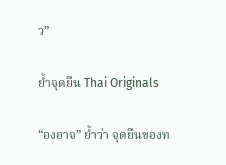ว”

ย้ำจุดยืน Thai Originals

“องอาจ” ย้ำว่า จุดยืนของท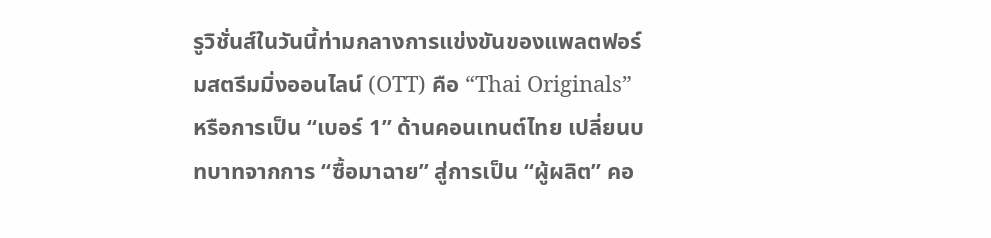รูวิชั่นส์ในวันนี้ท่ามกลางการแข่งขันของแพลตฟอร์มสตรีมมิ่งออนไลน์ (OTT) คือ “Thai Originals” หรือการเป็น “เบอร์ 1” ด้านคอนเทนต์ไทย เปลี่ยนบทบาทจากการ “ซื้อมาฉาย” สู่การเป็น “ผู้ผลิต” คอ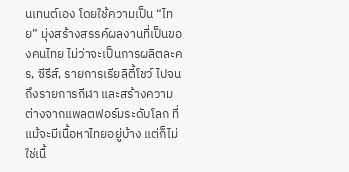นเทนต์เอง โดยใช้ความเป็น “ไทย” มุ่งสร้างสรรค์ผลงานที่เป็นของคนไทย ไม่ว่าจะเป็นการผลิตละคร, ซีรีส์, รายการเรียลิตี้โชว์ ไปจนถึงรายการกีฬา และสร้างความต่างจากแพลตฟอร์มระดับโลก ที่แม้จะมีเนื้อหาไทยอยู่บ้าง แต่ก็ไม่ใช่เนื้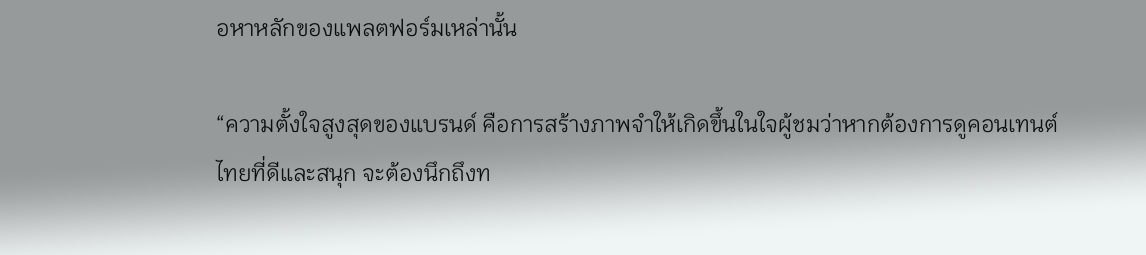อหาหลักของแพลตฟอร์มเหล่านั้น

“ความตั้งใจสูงสุดของแบรนด์ คือการสร้างภาพจำให้เกิดขึ้นในใจผู้ชมว่าหากต้องการดูคอนเทนต์ไทยที่ดีและสนุก จะต้องนึกถึงท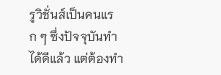รูวิชั่นส์เป็นคนแรก ๆ ซึ่งปัจจุบันทำได้ดีแล้ว แต่ต้องทำ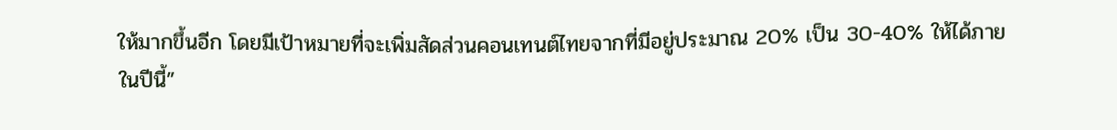ให้มากขึ้นอีก โดยมีเป้าหมายที่จะเพิ่มสัดส่วนคอนเทนต์ไทยจากที่มีอยู่ประมาณ 20% เป็น 30-40% ให้ได้ภายในปีนี้”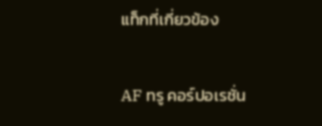แท็กที่เกี่ยวข้อง

AF ทรู คอร์ปอเรชั่น